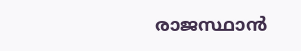രാജസ്ഥാന്‍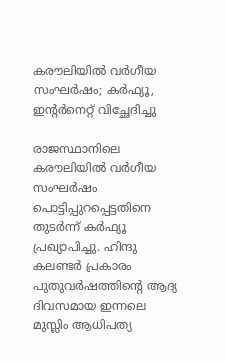കരൗലിയില്‍ വര്‍ഗീയ സംഘര്‍ഷം; കര്‍ഫ്യൂ, ഇന്റര്‍നെറ്റ് വിച്ഛേദിച്ചു

രാജസ്ഥാനിലെ കരൗലിയില്‍ വര്‍ഗീയ സംഘര്‍ഷം പൊട്ടിപ്പുറപ്പെട്ടതിനെ തുടര്‍ന്ന് കര്‍ഫ്യൂ പ്രഖ്യാപിച്ചു. ഹിന്ദു കലണ്ടര്‍ പ്രകാരം പുതുവര്‍ഷത്തിന്റെ ആദ്യ ദിവസമായ ഇന്നലെ മുസ്ലിം ആധിപത്യ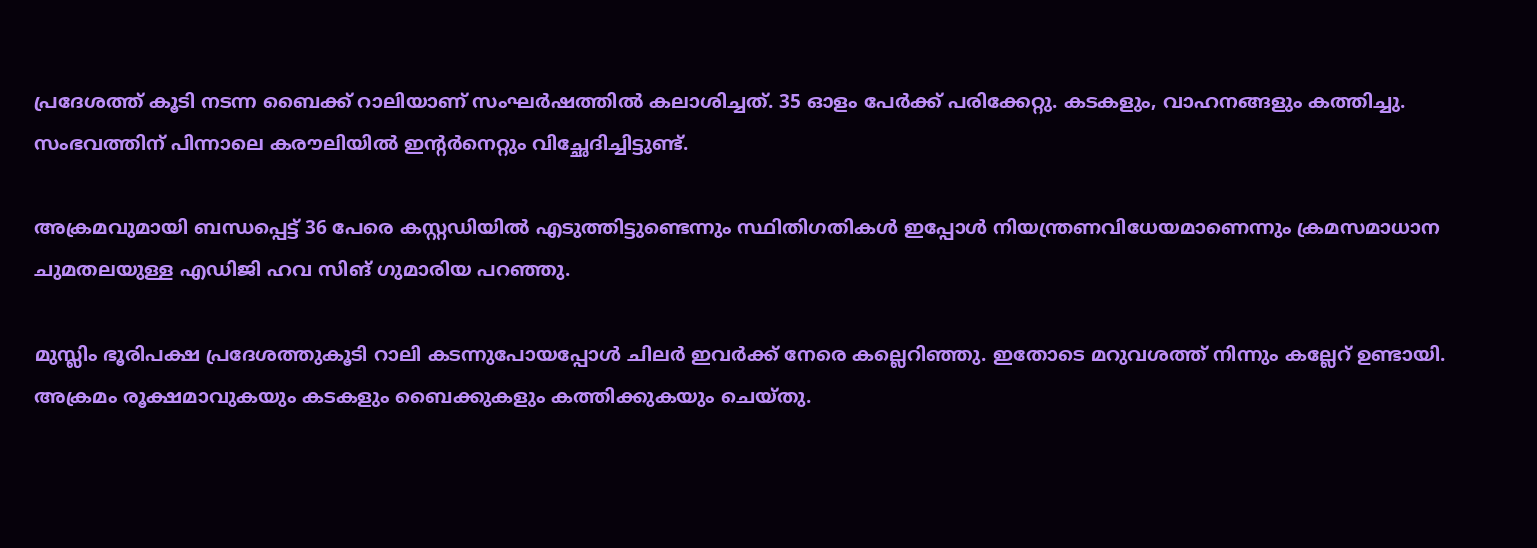പ്രദേശത്ത് കൂടി നടന്ന ബൈക്ക് റാലിയാണ് സംഘര്‍ഷത്തില്‍ കലാശിച്ചത്. 35 ഓളം പേര്‍ക്ക് പരിക്കേറ്റു. കടകളും, വാഹനങ്ങളും കത്തിച്ചു. സംഭവത്തിന് പിന്നാലെ കരൗലിയില്‍ ഇന്റര്‍നെറ്റും വിച്ഛേദിച്ചിട്ടുണ്ട്.

അക്രമവുമായി ബന്ധപ്പെട്ട് 36 പേരെ കസ്റ്റഡിയില്‍ എടുത്തിട്ടുണ്ടെന്നും സ്ഥിതിഗതികള്‍ ഇപ്പോള്‍ നിയന്ത്രണവിധേയമാണെന്നും ക്രമസമാധാന ചുമതലയുള്ള എഡിജി ഹവ സിങ് ഗുമാരിയ പറഞ്ഞു.

മുസ്ലിം ഭൂരിപക്ഷ പ്രദേശത്തുകൂടി റാലി കടന്നുപോയപ്പോള്‍ ചിലര്‍ ഇവര്‍ക്ക് നേരെ കല്ലെറിഞ്ഞു. ഇതോടെ മറുവശത്ത് നിന്നും കല്ലേറ് ഉണ്ടായി. അക്രമം രൂക്ഷമാവുകയും കടകളും ബൈക്കുകളും കത്തിക്കുകയും ചെയ്തു.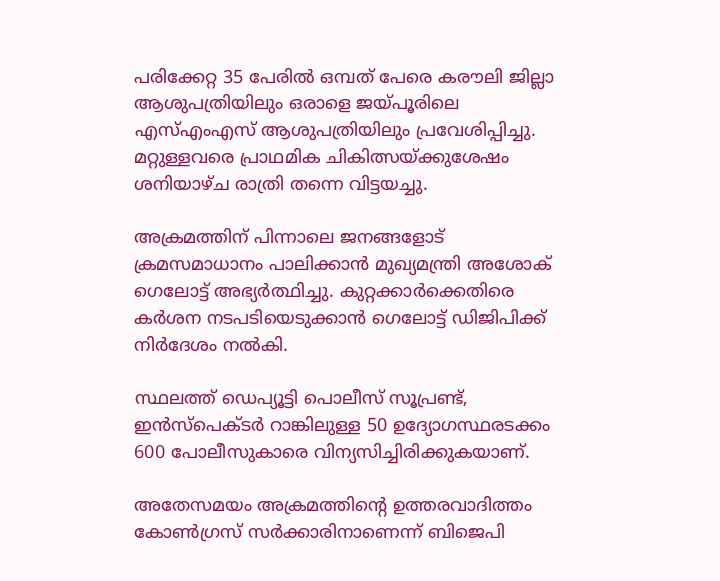പരിക്കേറ്റ 35 പേരില്‍ ഒമ്പത് പേരെ കരൗലി ജില്ലാ ആശുപത്രിയിലും ഒരാളെ ജയ്പൂരിലെ എസ്എംഎസ് ആശുപത്രിയിലും പ്രവേശിപ്പിച്ചു. മറ്റുള്ളവരെ പ്രാഥമിക ചികിത്സയ്ക്കുശേഷം ശനിയാഴ്ച രാത്രി തന്നെ വിട്ടയച്ചു.

അക്രമത്തിന് പിന്നാലെ ജനങ്ങളോട് ക്രമസമാധാനം പാലിക്കാന്‍ മുഖ്യമന്ത്രി അശോക് ഗെലോട്ട് അഭ്യര്‍ത്ഥിച്ചു. കുറ്റക്കാര്‍ക്കെതിരെ കര്‍ശന നടപടിയെടുക്കാന്‍ ഗെലോട്ട് ഡിജിപിക്ക് നിര്‍ദേശം നല്‍കി.

സ്ഥലത്ത് ഡെപ്യൂട്ടി പൊലീസ് സൂപ്രണ്ട്, ഇന്‍സ്പെക്ടര്‍ റാങ്കിലുള്ള 50 ഉദ്യോഗസ്ഥരടക്കം 600 പോലീസുകാരെ വിന്യസിച്ചിരിക്കുകയാണ്.

അതേസമയം അക്രമത്തിന്റെ ഉത്തരവാദിത്തം കോണ്‍ഗ്രസ് സര്‍ക്കാരിനാണെന്ന് ബിജെപി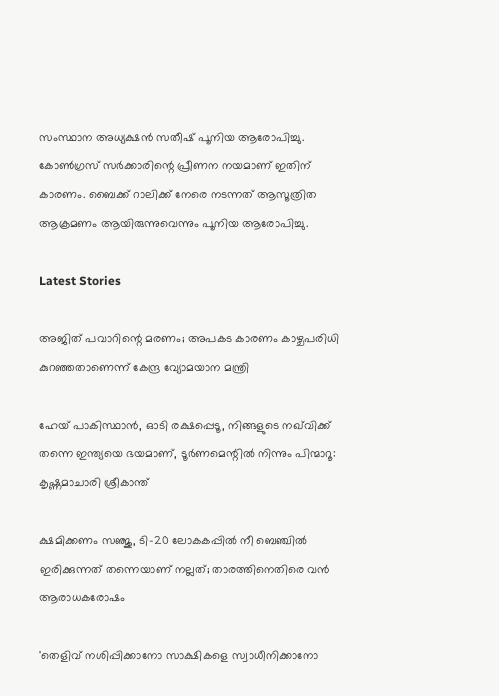സംസ്ഥാന അധ്യക്ഷന്‍ സതീഷ് പൂനിയ ആരോപിച്ചു. കോണ്‍ഗ്രസ് സര്‍ക്കാരിന്റെ പ്രീണന നയമാണ് ഇതിന് കാരണം. ബൈക്ക് റാലിക്ക് നേരെ നടന്നത് ആസൂത്രിത ആക്രമണം ആയിരുന്നുവെന്നും പൂനിയ ആരോപിച്ചു.

Latest Stories

അജിത് പവാറിന്റെ മരണം; അപകട കാരണം കാഴ്ചപരിധി കുറഞ്ഞതാണെന്ന് കേന്ദ്ര വ്യോമയാന മന്ത്രി

ഹേയ് പാകിസ്ഥാൻ, ഓടി രക്ഷപ്പെടൂ, നിങ്ങളുടെ നഖ്‌വിക്ക് തന്നെ ഇന്ത്യയെ ഭയമാണ്, ടൂർണമെന്റിൽ നിന്നും പിന്മാറൂ: കൃഷ്ണമാചാരി ശ്രീകാന്ത്

ക്ഷമിക്കണം സഞ്ജു, ടി-20 ലോകകപ്പിൽ നീ ബെഞ്ചിൽ ഇരിക്കുന്നത് തന്നെയാണ് നല്ലത്; താരത്തിനെതിരെ വൻ ആരാധകരോഷം

'തെളിവ് നശിപ്പിക്കാനോ സാക്ഷികളെ സ്വാധീനിക്കാനോ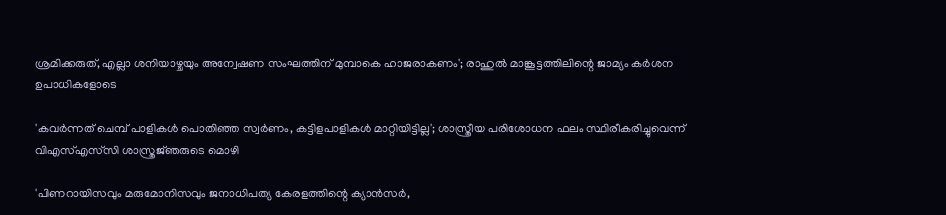ശ്രമിക്കരുത്, എല്ലാ ശനിയാഴ്ചയും അന്വേഷണ സംഘത്തിന് മുമ്പാകെ ഹാജരാകണം'; രാഹുൽ മാങ്കൂട്ടത്തിലിന്റെ ജാമ്യം കർശന ഉപാധികളോടെ

'കവർന്നത് ചെമ്പ് പാളികൾ പൊതിഞ്ഞ സ്വർണം, കട്ടിളപാളികൾ മാറ്റിയിട്ടില്ല'; ശാസ്ത്രീയ പരിശോധന ഫലം സ്ഥിരീകരിച്ചുവെന്ന് വിഎസ്എസ്‍സി ശാസ്ത്രജ്‌ഞരുടെ മൊഴി

'പിണറായിസവും മരുമോനിസവും ജനാധിപത്യ കേരളത്തിന്റെ ക്യാൻസർ,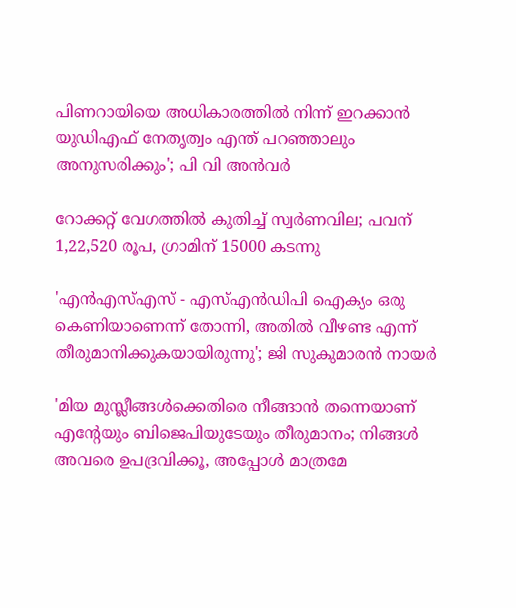പിണറായിയെ അധികാരത്തിൽ നിന്ന് ഇറക്കാൻ യുഡിഎഫ് നേതൃത്വം എന്ത്‌ പറഞ്ഞാലും അനുസരിക്കും'; പി വി അൻവർ

റോക്കറ്റ് വേഗത്തിൽ കുതിച്ച് സ്വർണവില; പവന് 1,22,520 രൂപ, ഗ്രാമിന് 15000 കടന്നു

'എന്‍എസ്എസ് - എസ്എന്‍ഡിപി ഐക്യം ഒരു കെണിയാണെന്ന് തോന്നി, അതിൽ വീഴണ്ട എന്ന് തീരുമാനിക്കുകയായിരുന്നു'; ജി സുകുമാരൻ നായർ

'മിയ മുസ്ലീങ്ങള്‍ക്കെതിരെ നീങ്ങാന്‍ തന്നെയാണ് എന്റേയും ബിജെപിയുടേയും തീരുമാനം; നിങ്ങള്‍ അവരെ ഉപദ്രവിക്കൂ, അപ്പോള്‍ മാത്രമേ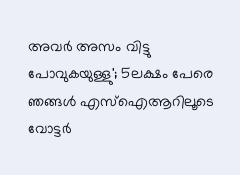അവര്‍ അസം വിട്ടു പോവുകയുള്ളു'; 5ലക്ഷം പേരെ ഞങ്ങള്‍ എസ്‌ഐആറിലൂടെ വോട്ടര്‍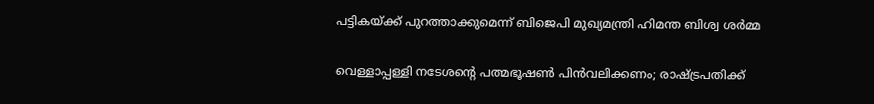പട്ടികയ്ക്ക് പുറത്താക്കുമെന്ന് ബിജെപി മുഖ്യമന്ത്രി ഹിമന്ത ബിശ്വ ശര്‍മ്മ

വെള്ളാപ്പള്ളി നടേശന്റെ പത്മഭൂഷൺ പിൻവലിക്കണം; രാഷ്ട്രപതിക്ക്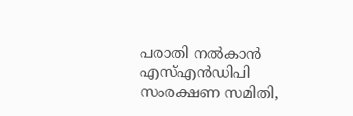പരാതി നൽകാൻ എസ്എൻഡിപി സംരക്ഷണ സമിതി,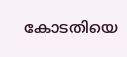കോടതിയെ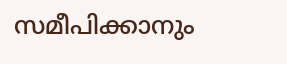സമീപിക്കാനും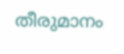തീരുമാനം